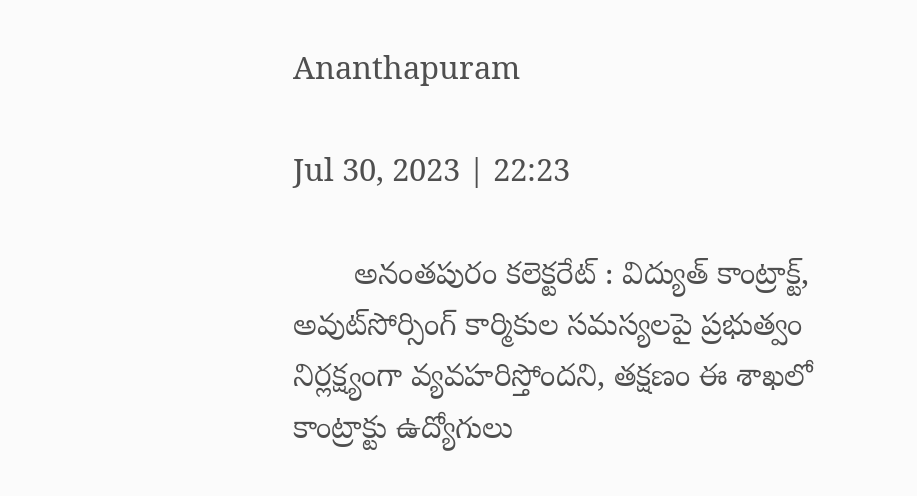Ananthapuram

Jul 30, 2023 | 22:23

       అనంతపురం కలెక్టరేట్‌ : విద్యుత్‌ కాంట్రాక్ట్‌, అవుట్‌సోర్సింగ్‌ కార్మికుల సమస్యలపై ప్రభుత్వం నిర్లక్ష్యంగా వ్యవహరిస్తోందని, తక్షణం ఈ శాఖలో కాంట్రాక్టు ఉద్యోగులు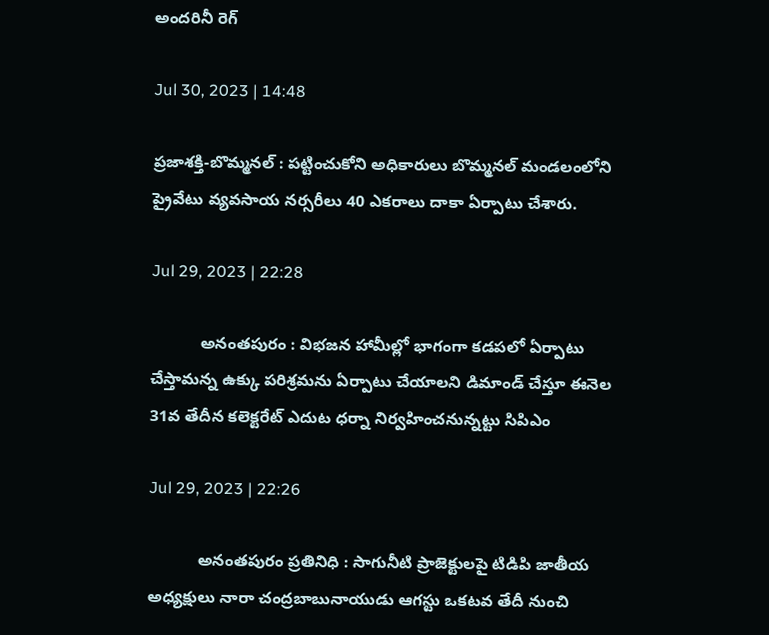అందరినీ రెగ్

Jul 30, 2023 | 14:48

ప్రజాశక్తి-బొమ్మనల్ : పట్టించుకోని అధికారులు బొమ్మనల్ మండలంలోని ప్రైవేటు వ్యవసాయ నర్సరీలు 40 ఎకరాలు దాకా ఏర్పాటు చేశారు.

Jul 29, 2023 | 22:28

           అనంతపురం : విభజన హామీల్లో భాగంగా కడపలో ఏర్పాటు చేస్తామన్న ఉక్కు పరిశ్రమను ఏర్పాటు చేయాలని డిమాండ్‌ చేస్తూ ఈనెల 31వ తేదీన కలెక్టరేట్‌ ఎదుట ధర్నా నిర్వహించనున్నట్టు సిపిఎం

Jul 29, 2023 | 22:26

           అనంతపురం ప్రతినిధి : సాగునీటి ప్రాజెక్టులపై టిడిపి జాతీయ అధ్యక్షులు నారా చంద్రబాబునాయుడు ఆగస్టు ఒకటవ తేదీ నుంచి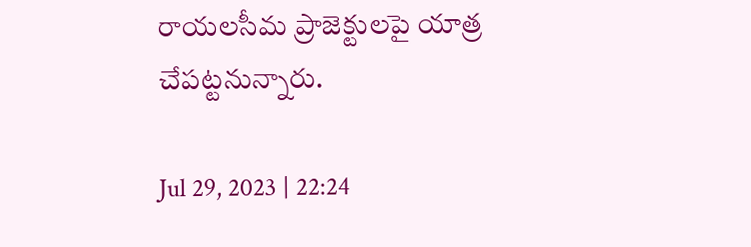రాయలసీమ ప్రాజెక్టులపై యాత్ర చేపట్టనున్నారు.

Jul 29, 2023 | 22:24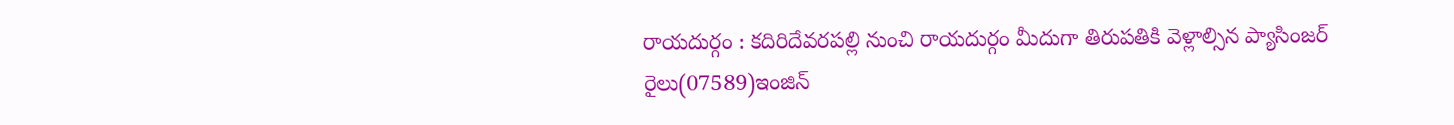రాయదుర్గం : కదిరిదేవరపల్లి నుంచి రాయదుర్గం మీదుగా తిరుపతికి వెళ్లాల్సిన ప్యాసింజర్‌ రైలు(07589)ఇంజిన్‌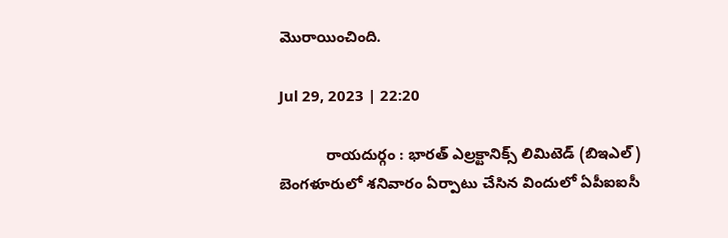మొరాయించింది.

Jul 29, 2023 | 22:20

           రాయదుర్గం : భారత్‌ ఎల్రక్టానిక్స్‌ లిమిటెడ్‌ (బిఇఎల్‌) బెంగళూరులో శనివారం ఏర్పాటు చేసిన విందులో ఏపీఐఐసీ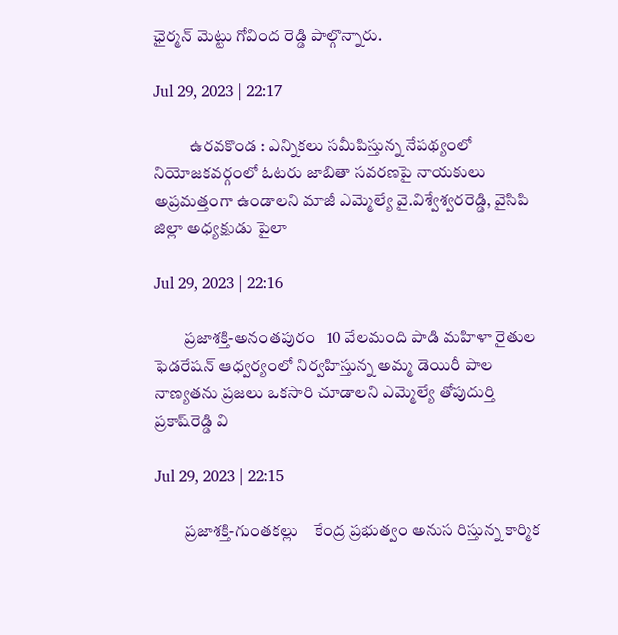ఛైర్మన్‌ మెట్టు గోవింద రెడ్డి పాల్గొన్నారు.

Jul 29, 2023 | 22:17

           ఉరవకొండ : ఎన్నికలు సమీపిస్తున్న నేపథ్యంలో నియోజకవర్గంలో ఓటరు జాబితా సవరణపై నాయకులు అప్రమత్తంగా ఉండాలని మాజీ ఎమ్మెల్యే వై.విశ్వేశ్వరరెడ్డి, వైసిపి జిల్లా అధ్యక్షుడు పైలా

Jul 29, 2023 | 22:16

         ప్రజాశక్తి-అనంతపురం   10 వేలమంది పాడి మహిళా రైతుల ఫెడరేషన్‌ ఆధ్వర్యంలో నిర్వహిస్తున్న అమ్మ డెయిరీ పాల నాణ్యతను ప్రజలు ఒకసారి చూడాలని ఎమ్మెల్యే తోపుదుర్తి ప్రకాష్‌రెడ్డి వి

Jul 29, 2023 | 22:15

         ప్రజాశక్తి-గుంతకల్లు    కేంద్ర ప్రభుత్వం అనుస రిస్తున్న కార్మిక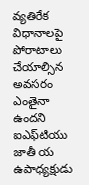వ్యతిరేక విధానాలపై పోరాటాలు చేయాల్సిన అవసరం ఎంతైనా ఉందని ఐఎఫ్‌టియు జాతీ య ఉపాధ్యక్షుడు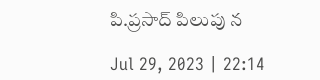పి.ప్రసాద్‌ పిలుపు న

Jul 29, 2023 | 22:14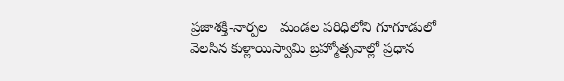ప్రజాశక్తి-నార్పల   మండల పరిధిలోని గూగూడులో వెలసిన కుళ్లాయిస్వామి బ్రహ్మోత్సవాల్లో ప్రధాన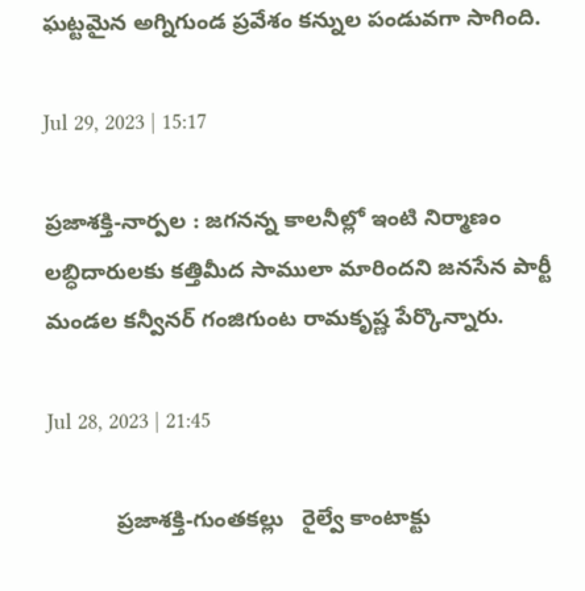ఘట్టమైన అగ్నిగుండ ప్రవేశం కన్నుల పండువగా సాగింది.

Jul 29, 2023 | 15:17

ప్రజాశక్తి-నార్పల : జగనన్న కాలనీల్లో ఇంటి నిర్మాణం లబ్ధిదారులకు కత్తిమీద సాములా మారిందని జనసేన పార్టీ మండల కన్వీనర్ గంజిగుంట రామకృష్ణ పేర్కొన్నారు.

Jul 28, 2023 | 21:45

           ప్రజాశక్తి-గుంతకల్లు   రైల్వే కాంటాక్టు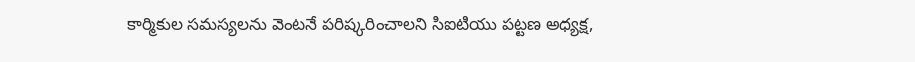కార్మికుల సమస్యలను వెంటనే పరిష్కరించాలని సిఐటియు పట్టణ అధ్యక్ష,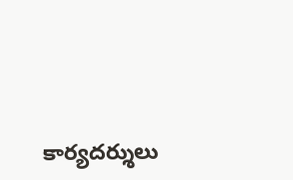కార్యదర్శులు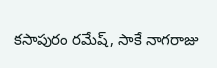కసాపురం రమేష్‌, సాకే నాగరాజు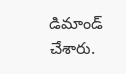డిమాండ్‌ చేశారు.